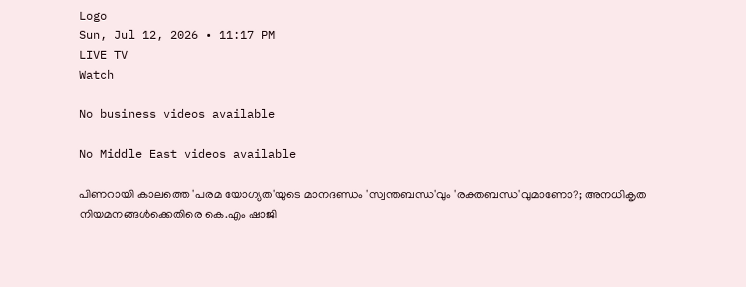Logo
Sun, Jul 12, 2026 • 11:17 PM
LIVE TV
Watch

No business videos available

No Middle East videos available

പിണറായി കാലത്തെ 'പരമ യോഗ്യത'യുടെ മാനദണ്ഡം 'സ്വന്തബന്ധ'വും 'രക്തബന്ധ'വുമാണോ?; അനധികൃത നിയമനങ്ങള്‍ക്കെതിരെ കെ.എം ഷാജി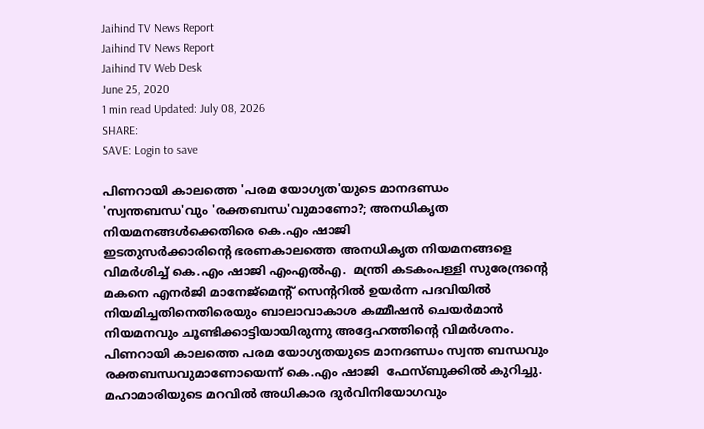Jaihind TV News Report
Jaihind TV News Report
Jaihind TV Web Desk
June 25, 2020
1 min read Updated: July 08, 2026
SHARE:
SAVE: Login to save

പിണറായി കാലത്തെ 'പരമ യോഗ്യത'യുടെ മാനദണ്ഡം 'സ്വന്തബന്ധ'വും 'രക്തബന്ധ'വുമാണോ?; അനധികൃത നിയമനങ്ങള്‍ക്കെതിരെ കെ.എം ഷാജി
ഇടതുസര്‍ക്കാരിന്റെ ഭരണകാലത്തെ അനധികൃത നിയമനങ്ങളെ വിമര്‍ശിച്ച് കെ.എം ഷാജി എംഎല്‍എ.  മന്ത്രി കടകംപള്ളി സുരേന്ദ്രന്‍റെ മകനെ എനർജി മാനേജ്മെന്‍റ് സെന്‍ററില്‍ ഉയർന്ന പദവിയില്‍ നിയമിച്ചതിനെതിരെയും ബാലാവാകാശ കമ്മീഷന്‍ ചെയർമാന്‍ നിയമനവും ചൂണ്ടിക്കാട്ടിയായിരുന്നു അദ്ദേഹത്തിന്‍റെ വിമർശനം. പിണറായി കാലത്തെ പരമ യോഗ്യതയുടെ മാനദണ്ഡം സ്വന്ത ബന്ധവും രക്തബന്ധവുമാണോയെന്ന് കെ.എം ഷാജി  ഫേസ്ബുക്കില്‍ കുറിച്ചു. മഹാമാരിയുടെ മറവിൽ അധികാര ദുർവിനിയോഗവും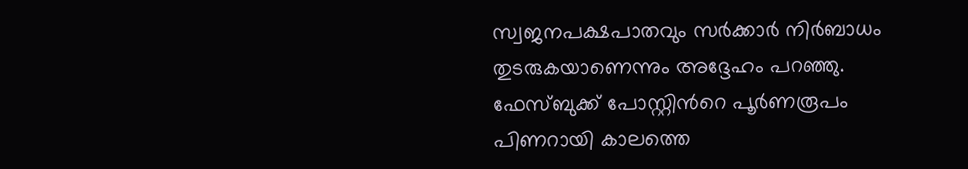സ്വജനപക്ഷപാതവും സര്‍ക്കാര്‍ നിർബാധം  തുടരുകയാണെന്നും അദ്ദേഹം പറഞ്ഞു. ഫേസ്ബുക്ക് പോസ്റ്റിന്‍റെ പൂര്‍ണരൂപം പിണറായി കാലത്തെ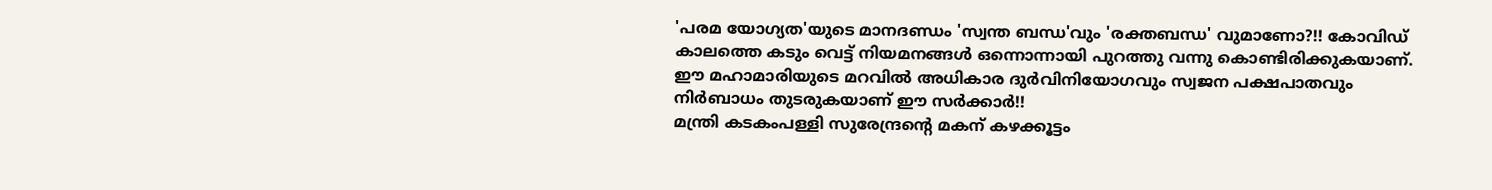'പരമ യോഗ്യത'യുടെ മാനദണ്ഡം 'സ്വന്ത ബന്ധ'വും 'രക്തബന്ധ' വുമാണോ?!! കോവിഡ് കാലത്തെ കടും വെട്ട് നിയമനങ്ങൾ ഒന്നൊന്നായി പുറത്തു വന്നു കൊണ്ടിരിക്കുകയാണ്. ഈ മഹാമാരിയുടെ മറവിൽ അധികാര ദുർവിനിയോഗവും സ്വജന പക്ഷപാതവും നിർബാധം തുടരുകയാണ് ഈ സർക്കാർ!!
മന്ത്രി കടകംപള്ളി സുരേന്ദ്രന്റെ മകന് കഴക്കൂട്ടം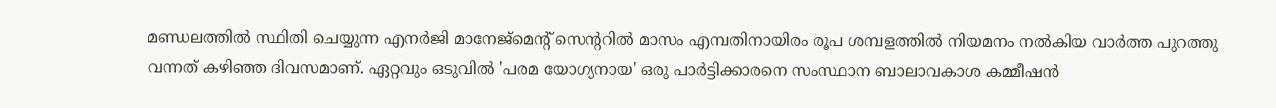മണ്ഡലത്തിൽ സ്ഥിതി ചെയ്യുന്ന എനർജി മാനേജ്‌മെന്റ് സെന്ററിൽ മാസം എമ്പതിനായിരം രൂപ ശമ്പളത്തിൽ നിയമനം നൽകിയ വാർത്ത പുറത്തു വന്നത് കഴിഞ്ഞ ദിവസമാണ്. ഏറ്റവും ഒടുവിൽ 'പരമ യോഗ്യനായ' ഒരു പാർട്ടിക്കാരനെ സംസ്ഥാന ബാലാവകാശ കമ്മീഷൻ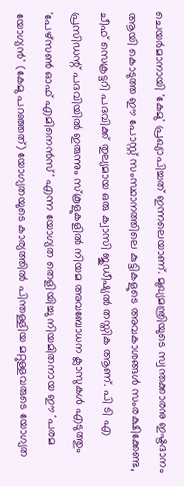ചെയർമാനായി 'കേമു' പ്രഖ്യാപിച്ചത് ഇന്നലെയാണ്. മുഖ്യമന്ത്രിയുടെ സ്വന്തക്കാരനു ഇഷ്ടദാനം ആയി കൊടുത്ത ഈ പോസ്റ്റ് സംസ്ഥാനത്തിലെ കുട്ടികളുടെ അവകാശങ്ങൾ സംരക്ഷിക്കേണ്ട, ചീഫ് സെക്രട്ടറി പദവിക്ക് തുല്യമായ ഒരു ക്വാസി ജുഡീഷ്യൽ തസ്തിക ആണ്. പി ടി എ പ്രസിഡന്റ് പദവിയിൽ ഇരുന്നും സ്കൂളുകളിൽ നിയമ അവബോധന ക്ലാസുകൾ എടുത്തും 'പേഴ്സൺ ഓഫ് എമിനെൻസ്' എന്ന യോഗ്യത തെളിയിച്ചു നിയമിതനായ ഈ 'പരമ യോഗ്യൻ' (കേമു പറഞ്ഞത്) യോഗ്യതയുടെ കാര്യത്തിൽ പിന്തള്ളിയ മറ്റുള്ളവരുടെ യോഗ്യത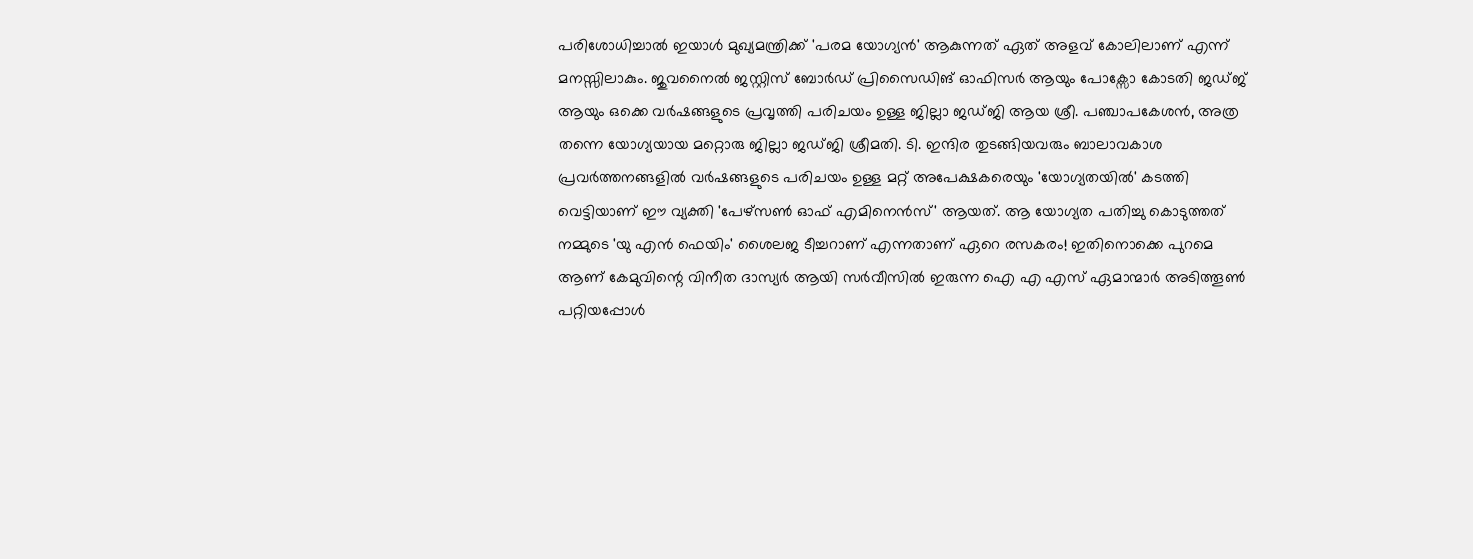പരിശോധിച്ചാൽ ഇയാൾ മുഖ്യമന്ത്രിക്ക് 'പരമ യോഗ്യൻ' ആകുന്നത് ഏത് അളവ് കോലിലാണ് എന്ന് മനസ്സിലാകും. ജുവനൈൽ ജസ്റ്റിസ് ബോർഡ് പ്രിസൈഡിങ് ഓഫിസർ ആയും പോക്സോ കോടതി ജഡ്ജ് ആയും ഒക്കെ വർഷങ്ങളുടെ പ്രവൃത്തി പരിചയം ഉള്ള ജില്ലാ ജഡ്ജി ആയ ശ്രീ. പഞ്ചാപകേശൻ, അത്ര തന്നെ യോഗ്യയായ മറ്റൊരു ജില്ലാ ജഡ്ജി ശ്രീമതി. ടി. ഇന്ദിര തുടങ്ങിയവരും ബാലാവകാശ പ്രവർത്തനങ്ങളിൽ വർഷങ്ങളുടെ പരിചയം ഉള്ള മറ്റ്‌ അപേക്ഷകരെയും 'യോഗ്യതയിൽ' കടത്തി വെട്ടിയാണ് ഈ വ്യക്തി 'പേഴ്സൺ ഓഫ് എമിനെൻസ്' ആയത്. ആ യോഗ്യത പതിച്ചു കൊടുത്തത് നമ്മുടെ 'യു എൻ ഫെയിം' ശൈലജ ടീച്ചറാണ് എന്നതാണ് ഏറെ രസകരം! ഇതിനൊക്കെ പുറമെ ആണ് കേമുവിന്റെ വിനീത ദാസ്യർ ആയി സർവീസിൽ ഇരുന്ന ഐ എ എസ് ഏമാന്മാർ അടിത്തൂൺ പറ്റിയപ്പോൾ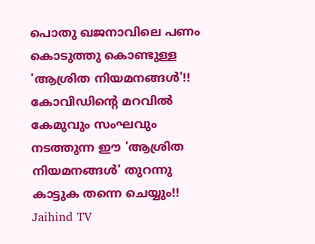പൊതു ഖജനാവിലെ പണം കൊടുത്തു കൊണ്ടുള്ള 'ആശ്രിത നിയമനങ്ങൾ'!! കോവിഡിന്റെ മറവിൽ കേമുവും സംഘവും നടത്തുന്ന ഈ 'ആശ്രിത നിയമനങ്ങൾ' തുറന്നു കാട്ടുക തന്നെ ചെയ്യും!!
Jaihind TV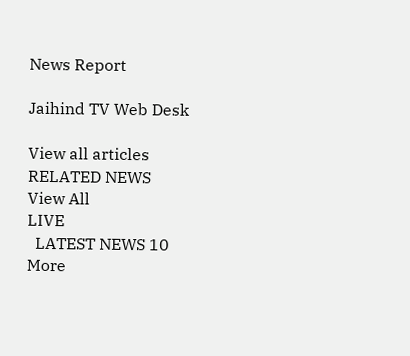News Report

Jaihind TV Web Desk

View all articles
RELATED NEWS
View All
LIVE
  LATEST NEWS 10
More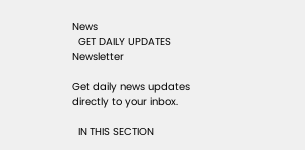News
  GET DAILY UPDATES
Newsletter

Get daily news updates directly to your inbox.

  IN THIS SECTION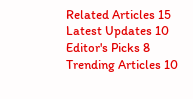Related Articles 15
Latest Updates 10
Editor's Picks 8
Trending Articles 10